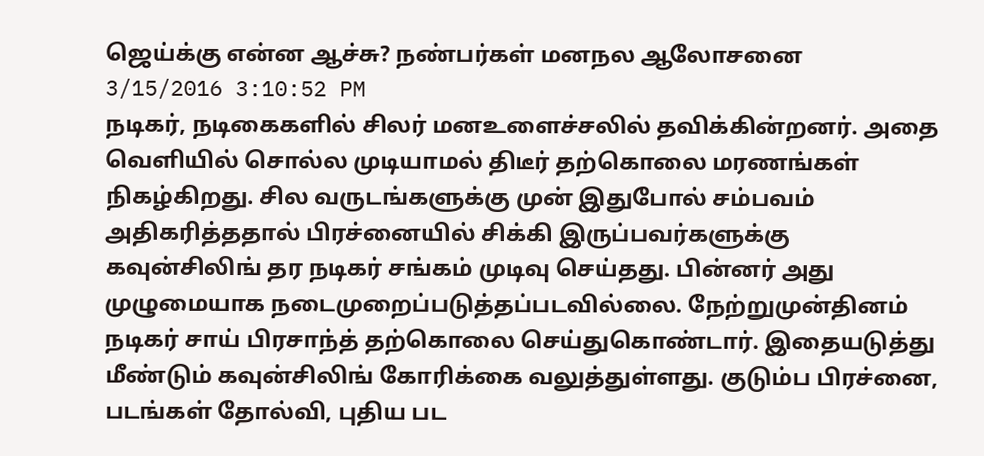ஜெய்க்கு என்ன ஆச்சு? நண்பர்கள் மனநல ஆலோசனை
3/15/2016 3:10:52 PM
நடிகர், நடிகைகளில் சிலர் மனஉளைச்சலில் தவிக்கின்றனர். அதை வெளியில் சொல்ல முடியாமல் திடீர் தற்கொலை மரணங்கள் நிகழ்கிறது. சில வருடங்களுக்கு முன் இதுபோல் சம்பவம் அதிகரித்ததால் பிரச்னையில் சிக்கி இருப்பவர்களுக்கு கவுன்சிலிங் தர நடிகர் சங்கம் முடிவு செய்தது. பின்னர் அது முழுமையாக நடைமுறைப்படுத்தப்படவில்லை. நேற்றுமுன்தினம் நடிகர் சாய் பிரசாந்த் தற்கொலை செய்துகொண்டார். இதையடுத்து மீண்டும் கவுன்சிலிங் கோரிக்கை வலுத்துள்ளது. குடும்ப பிரச்னை, படங்கள் தோல்வி, புதிய பட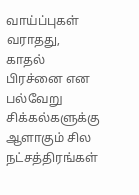வாய்ப்புகள் வராதது, காதல் பிரச்னை என பல்வேறு சிக்கல்களுக்கு ஆளாகும் சில நட்சத்திரங்கள்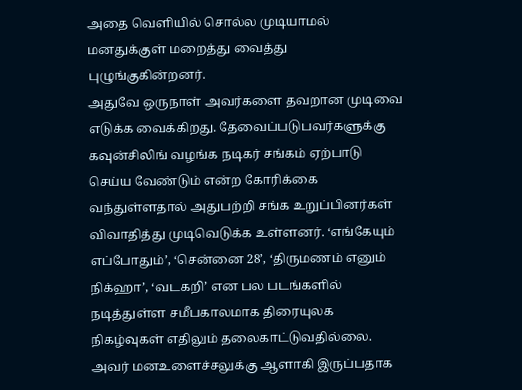அதை வெளியில் சொல்ல முடியாமல் மனதுக்குள் மறைத்து வைத்து புழுங்குகின்றனர்.
அதுவே ஒருநாள் அவர்களை தவறான முடிவை எடுக்க வைக்கிறது. தேவைப்படுபவர்களுக்கு கவுன்சிலிங் வழங்க நடிகர் சங்கம் ஏற்பாடு செய்ய வேண்டும் என்ற கோரிக்கை வந்துள்ளதால் அதுபற்றி சங்க உறுப்பினர்கள் விவாதித்து முடிவெடுக்க உள்ளனர். ‘எங்கேயும் எப்போதும்’, ‘சென்னை 28’, ‘திருமணம் எனும் நிக்ஹா’, ‘வடகறி’ என பல படங்களில் நடித்துள்ள சமீபகாலமாக திரையுலக நிகழ்வுகள் எதிலும் தலைகாட்டுவதில்லை. அவர் மனஉளைச்சலுக்கு ஆளாகி இருப்பதாக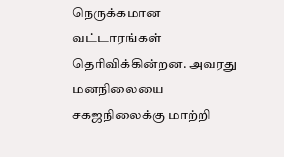நெருக்கமான வட்டாரங்கள் தெரிவிக்கின்றன. அவரது மனநிலையை சகஜநிலைக்கு மாற்றி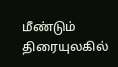மீண்டும் திரையுலகில்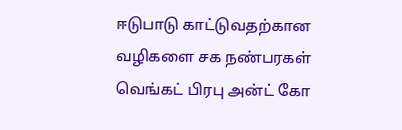ஈடுபாடு காட்டுவதற்கான வழிகளை சக நண்பரகள் வெங்கட் பிரபு அன்ட் கோ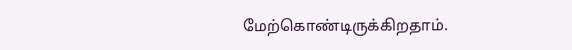மேற்கொண்டிருக்கிறதாம்.